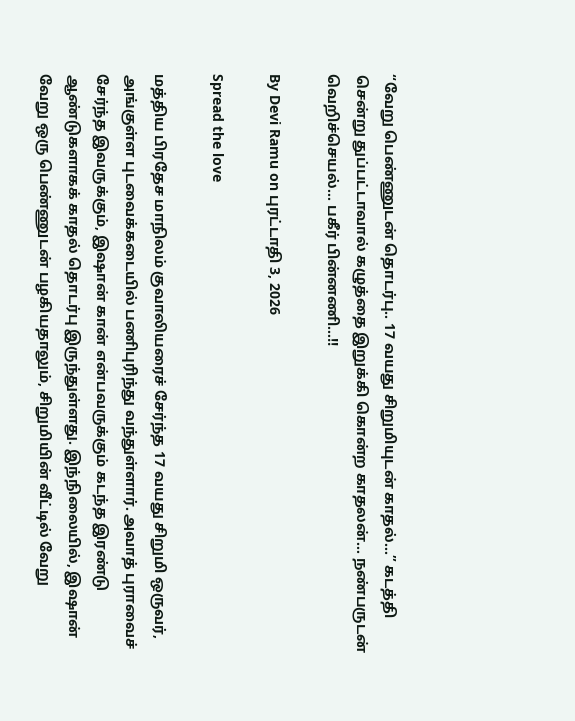“வேறு பெண்ணுடன் தொடர்பு.. 17 வயது சிறுமியுடன் காதல்…” கடத்தி சென்று துப்பட்டாவால் கழுத்தை இறுக்கி கொன்ற காதலன்… நண்பருடன் வெறிச்செயல்… பகீர் பின்னணி…!!

By Devi Ramu on புரட்டாதி 3, 2026

Spread the love

மத்திய பிரதேச மாநிலம் குவாலியரைச் சேர்ந்த 17 வயது சிறுமி ஒருவர், அங்குள்ள புடவைக்கடையில் பணிபுரிந்து வந்துள்ளார். அவாத் புராவைச் சேர்ந்த இவருக்கும், இஷான் கான் என்பவருக்கும் கடந்த இரண்டு ஆண்டுகளாகக் காதல் தொடர்பு இருந்துள்ளது. இந்நிலையில், இஷான் வேறு ஒரு பெண்ணுடன் பழகியதாலும், சிறுமியின் வீட்டில் வேறு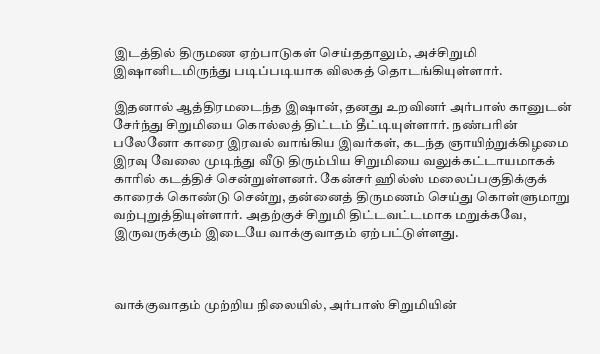இடத்தில் திருமண ஏற்பாடுகள் செய்ததாலும், அச்சிறுமி இஷானிடமிருந்து படிப்படியாக விலகத் தொடங்கியுள்ளார்.

இதனால் ஆத்திரமடைந்த இஷான், தனது உறவினர் அர்பாஸ் கானுடன் சேர்ந்து சிறுமியை கொல்லத் திட்டம் தீட்டியுள்ளார். நண்பரின் பலேனோ காரை இரவல் வாங்கிய இவர்கள், கடந்த ஞாயிற்றுக்கிழமை இரவு வேலை முடிந்து வீடு திரும்பிய சிறுமியை வலுக்கட்டாயமாகக் காரில் கடத்திச் சென்றுள்ளனர். கேன்சர் ஹில்ஸ் மலைப்பகுதிக்குக் காரைக் கொண்டு சென்று, தன்னைத் திருமணம் செய்து கொள்ளுமாறு வற்புறுத்தியுள்ளார். அதற்குச் சிறுமி திட்டவட்டமாக மறுக்கவே, இருவருக்கும் இடையே வாக்குவாதம் ஏற்பட்டுள்ளது.



வாக்குவாதம் முற்றிய நிலையில், அர்பாஸ் சிறுமியின்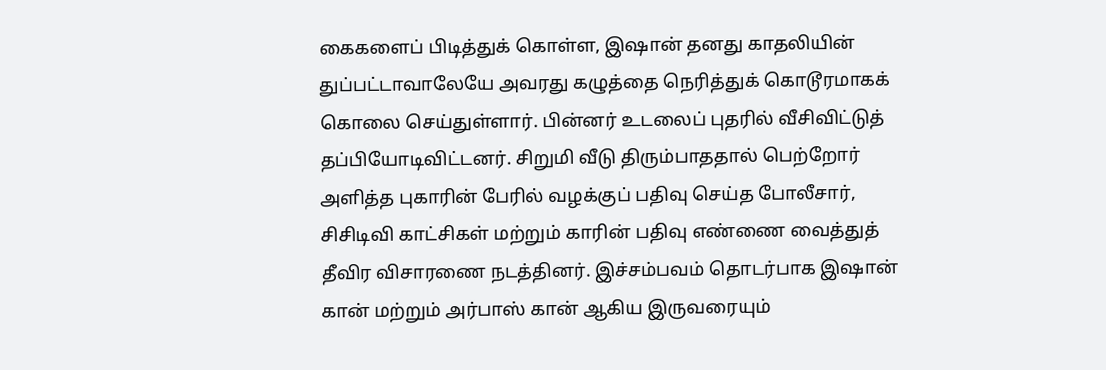கைகளைப் பிடித்துக் கொள்ள, இஷான் தனது காதலியின் துப்பட்டாவாலேயே அவரது கழுத்தை நெரித்துக் கொடூரமாகக் கொலை செய்துள்ளார். பின்னர் உடலைப் புதரில் வீசிவிட்டுத் தப்பியோடிவிட்டனர். சிறுமி வீடு திரும்பாததால் பெற்றோர் அளித்த புகாரின் பேரில் வழக்குப் பதிவு செய்த போலீசார், சிசிடிவி காட்சிகள் மற்றும் காரின் பதிவு எண்ணை வைத்துத் தீவிர விசாரணை நடத்தினர். இச்சம்பவம் தொடர்பாக இஷான் கான் மற்றும் அர்பாஸ் கான் ஆகிய இருவரையும்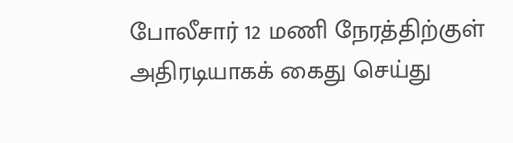போலீசார் 12 மணி நேரத்திற்குள் அதிரடியாகக் கைது செய்து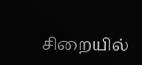சிறையில்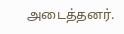அடைத்தனர்.